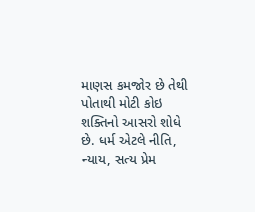માણસ કમજોર છે તેથી પોતાથી મોટી કોઇ શક્તિનો આસરો શોધે છે. ધર્મ એટલે નીતિ, ન્યાય, સત્ય પ્રેમ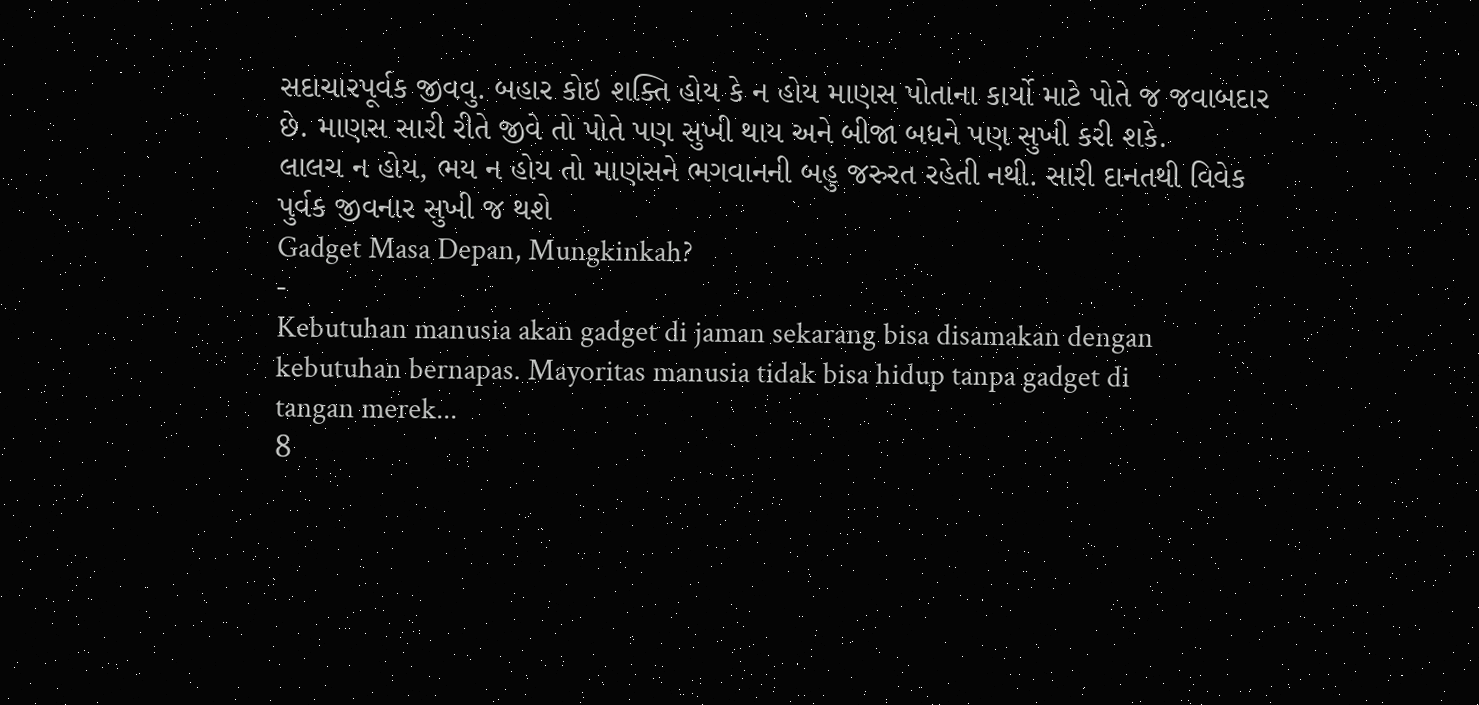સદાચારપૂર્વક જીવવુ. બહાર કોઇ શક્તિ હોય કે ન હોય માણસ પોતાના કાર્યો માટે પોતે જ જવાબદાર છે. માણસ સારી રીતે જીવે તો પોતે પણ સુખી થાય અને બીજા બધને પણ સુખી કરી શકે.
લાલચ ન હોય, ભય ન હોય તો માણસને ભગવાનની બહુ જરુરત રહેતી નથી. સારી દાનતથી વિવેક પુર્વક જીવનાર સુખી જ થશે
Gadget Masa Depan, Mungkinkah?
-
Kebutuhan manusia akan gadget di jaman sekarang bisa disamakan dengan
kebutuhan bernapas. Mayoritas manusia tidak bisa hidup tanpa gadget di
tangan merek...
8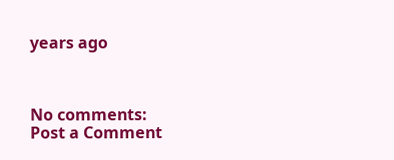years ago



No comments:
Post a Comment